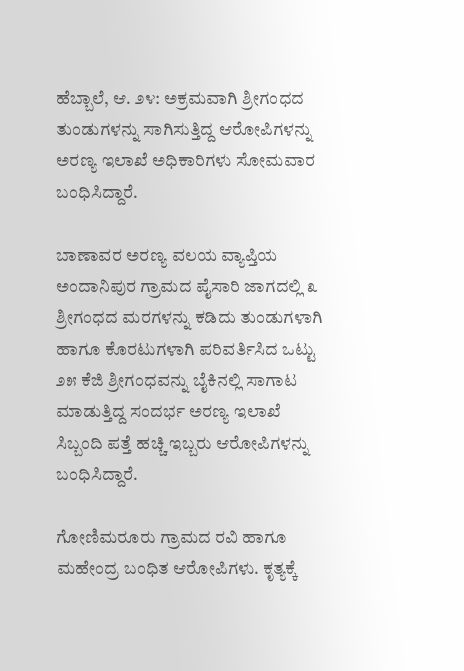ಹೆಬ್ಬಾಲೆ, ಆ. ೨೪: ಅಕ್ರಮವಾಗಿ ಶ್ರೀಗಂಧದ ತುಂಡುಗಳನ್ನು ಸಾಗಿಸುತ್ತಿದ್ದ ಆರೋಪಿಗಳನ್ನು ಅರಣ್ಯ ಇಲಾಖೆ ಅಧಿಕಾರಿಗಳು ಸೋಮವಾರ ಬಂಧಿಸಿದ್ದಾರೆ.

ಬಾಣಾವರ ಅರಣ್ಯ ವಲಯ ವ್ಯಾಪ್ತಿಯ ಅಂದಾನಿಪುರ ಗ್ರಾಮದ ಪೈಸಾರಿ ಜಾಗದಲ್ಲಿ ೩ ಶ್ರೀಗಂಧದ ಮರಗಳನ್ನು ಕಡಿದು ತುಂಡುಗಳಾಗಿ ಹಾಗೂ ಕೊರಟುಗಳಾಗಿ ಪರಿವರ್ತಿಸಿದ ಒಟ್ಟು ೨೫ ಕೆಜಿ ಶ್ರೀಗಂಧವನ್ನು ಬೈಕಿನಲ್ಲಿ ಸಾಗಾಟ ಮಾಡುತ್ತಿದ್ದ ಸಂದರ್ಭ ಅರಣ್ಯ ಇಲಾಖೆ ಸಿಬ್ಬಂದಿ ಪತ್ತೆ ಹಚ್ಚಿ ಇಬ್ಬರು ಆರೋಪಿಗಳನ್ನು ಬಂಧಿಸಿದ್ದಾರೆ.

ಗೋಣಿಮರೂರು ಗ್ರಾಮದ ರವಿ ಹಾಗೂ ಮಹೇಂದ್ರ ಬಂಧಿತ ಆರೋಪಿಗಳು. ಕೃತ್ಯಕ್ಕೆ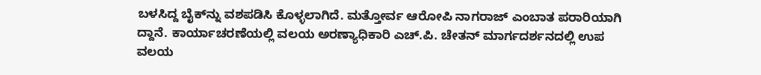ಬಳಸಿದ್ದ ಬೈಕ್‌ನ್ನು ವಶಪಡಿಸಿ ಕೊಳ್ಳಲಾಗಿದೆ. ಮತ್ತೋರ್ವ ಆರೋಪಿ ನಾಗರಾಜ್ ಎಂಬಾತ ಪರಾರಿಯಾಗಿ ದ್ದಾನೆ. ಕಾರ್ಯಾಚರಣೆಯಲ್ಲಿ ವಲಯ ಅರಣ್ಯಾಧಿಕಾರಿ ಎಚ್.ಪಿ. ಚೇತನ್ ಮಾರ್ಗದರ್ಶನದಲ್ಲಿ ಉಪ ವಲಯ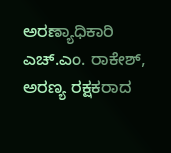ಅರಣ್ಯಾಧಿಕಾರಿ ಎಚ್.ಎಂ. ರಾಕೇಶ್, ಅರಣ್ಯ ರಕ್ಷಕರಾದ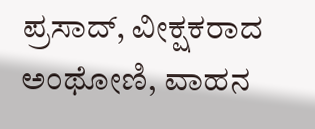ಪ್ರಸಾದ್, ವೀಕ್ಷಕರಾದ ಅಂಥೋಣಿ, ವಾಹನ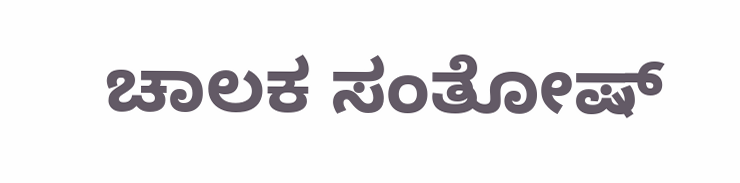ಚಾಲಕ ಸಂತೋಷ್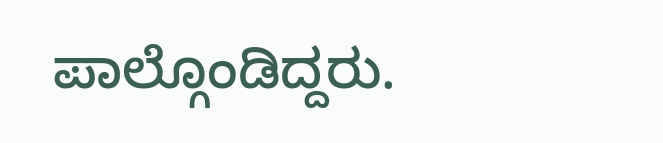ಪಾಲ್ಗೊಂಡಿದ್ದರು.